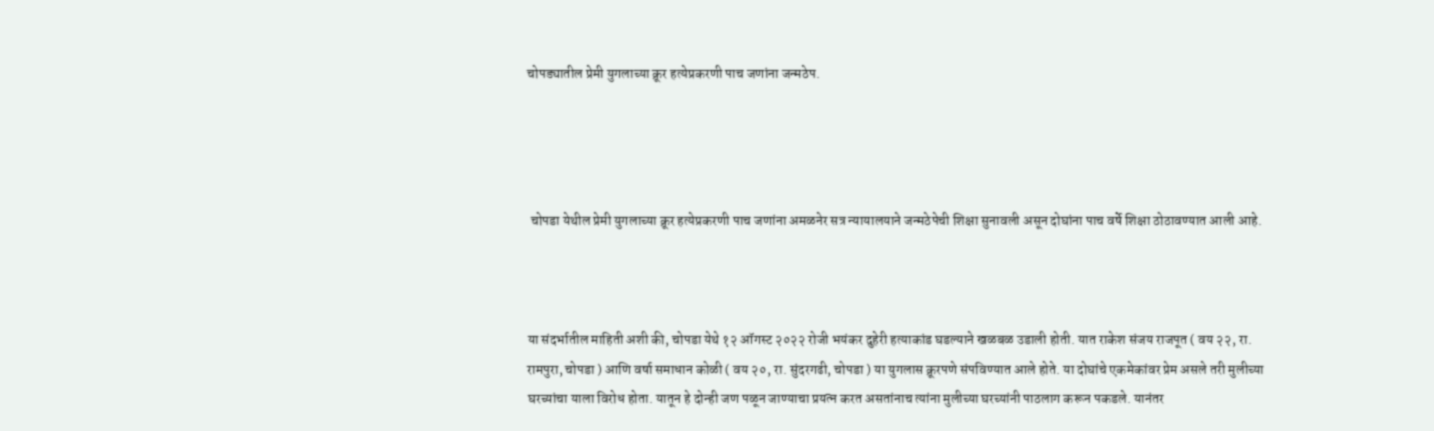चोपड्यातील प्रेमी युगलाच्या क्रूर हत्येप्रकरणी पाच जणांना जन्मठेप.




 चोपडा येथील प्रेमी युगलाच्या क्रूर हत्येप्रकरणी पाच जणांना अमळनेर सत्र न्यायालयाने जन्मठेपेची शिक्षा सुनावली असून दोघांना पाच वर्षे शिक्षा ठोठावण्यात आली आहे.



या संदर्भातील माहिती अशी की, चोपडा येथे १२ ऑगस्ट २०२२ रोजी भयंकर दुहेरी हत्याकांड घडल्याने खळबळ उडाली होती. यात राकेश संजय राजपूत ( वय २२, रा. रामपुरा, चोपडा ) आणि वर्षा समाधान कोळी ( वय २०, रा. सुंदरगढी, चोपडा ) या युगलास क्रूरपणे संपविण्यात आले होते. या दोघांचे एकमेकांवर प्रेम असले तरी मुलीच्या घरच्यांचा याला विरोध होता. यातून हे दोन्ही जण पळून जाण्याचा प्रयत्न करत असतांनाच त्यांना मुलीच्या घरच्यांनी पाठलाग करून पकडले. यानंतर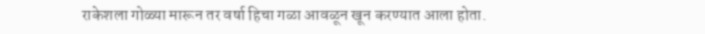राकेशला गोळ्या मारून तर वर्षा हिचा गळा आवळून खून करण्यात आला होता.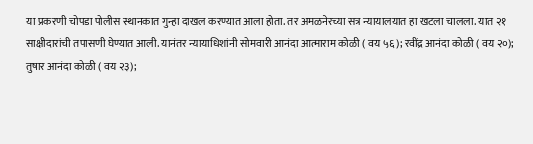या प्रकरणी चोपडा पोलीस स्थानकात गुन्हा दाखल करण्यात आला होता. तर अमळनेरच्या सत्र न्यायालयात हा खटला चालला. यात २१ साक्षीदारांची तपासणी घेण्यात आली. यानंतर न्यायाधिशांनी सोमवारी आनंदा आत्माराम कोळी ( वय ५६); रवींद्र आनंदा कोळी ( वय २०); तुषार आनंदा कोळी ( वय २३);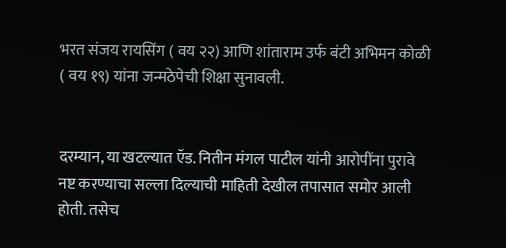भरत संजय रायसिंग ( वय २२) आणि शांताराम उर्फ बंटी अभिमन कोळी ( वय १९) यांना जन्मठेपेची शिक्षा सुनावली.


दरम्यान, या खटल्यात ऍड. नितीन मंगल पाटील यांनी आरोपींना पुरावे नष्ट करण्याचा सल्ला दिल्याची माहिती देखील तपासात समोर आली होती. तसेच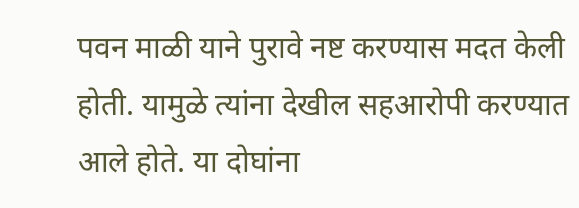पवन माळी याने पुरावे नष्ट करण्यास मदत केली होती. यामुळे त्यांना देखील सहआरोपी करण्यात आले होते. या दोघांना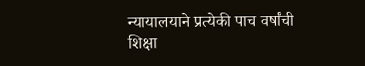न्यायालयाने प्रत्येकी पाच वर्षांची शिक्षा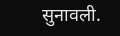सुनावली.